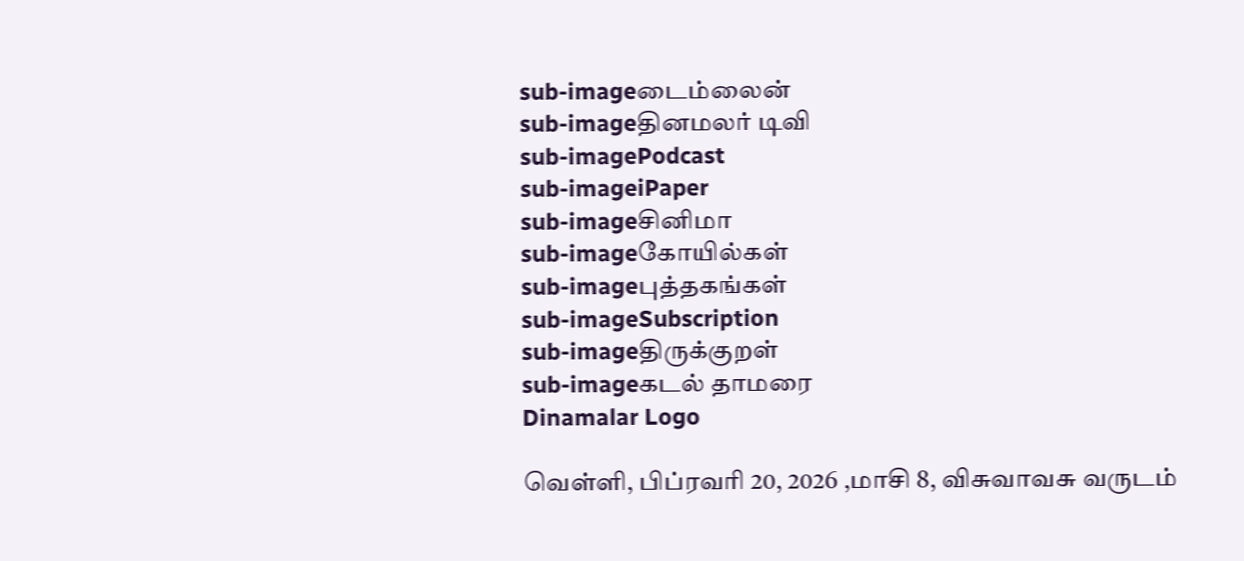sub-imageடைம்லைன்
sub-imageதினமலர் டிவி
sub-imagePodcast
sub-imageiPaper
sub-imageசினிமா
sub-imageகோயில்கள்
sub-imageபுத்தகங்கள்
sub-imageSubscription
sub-imageதிருக்குறள்
sub-imageகடல் தாமரை
Dinamalar Logo

வெள்ளி, பிப்ரவரி 20, 2026 ,மாசி 8, விசுவாவசு வருடம்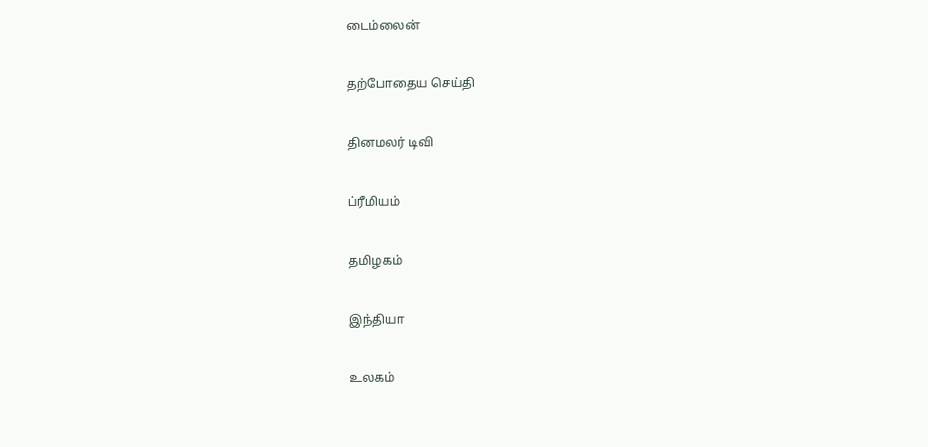டைம்லைன்


தற்போதைய செய்தி


தினமலர் டிவி


ப்ரீமியம்


தமிழகம்


இந்தியா


உலகம்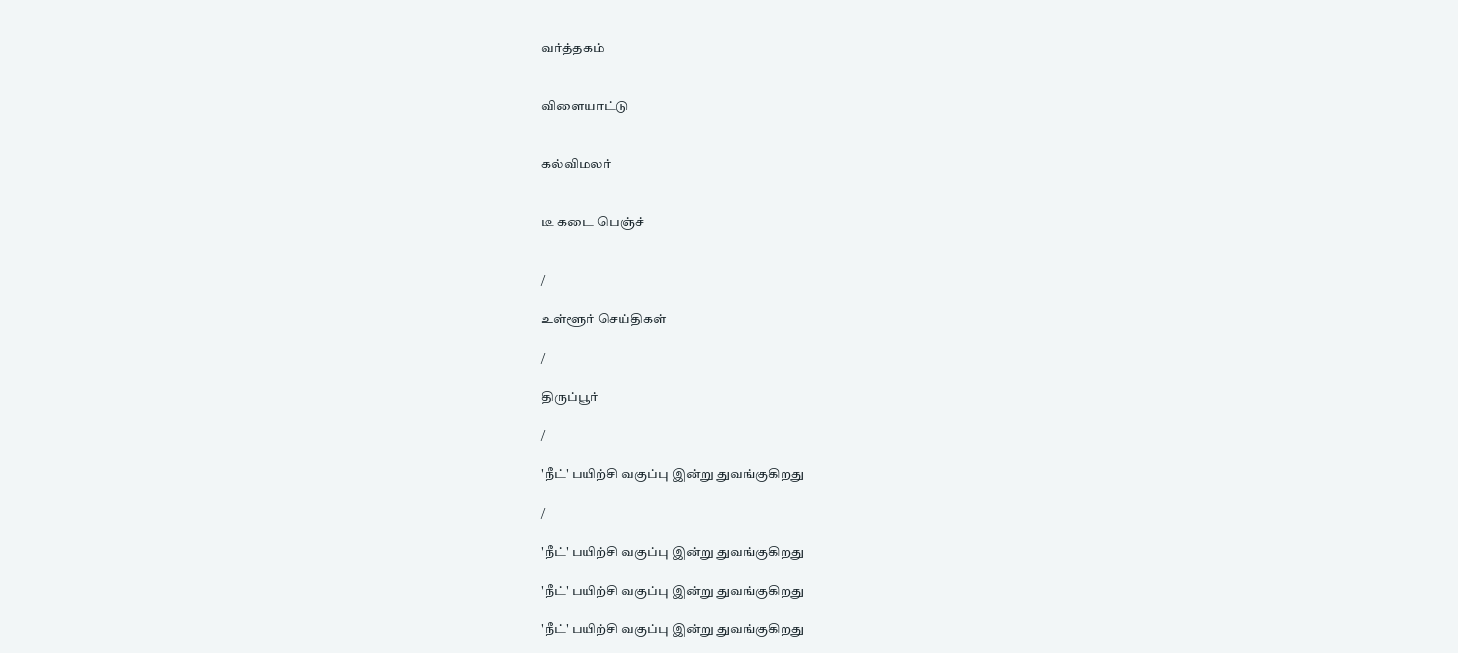வர்த்தகம்


விளையாட்டு


கல்விமலர்


டீ கடை பெஞ்ச்


/

உள்ளூர் செய்திகள்

/

திருப்பூர்

/

'நீட்' பயிற்சி வகுப்பு இன்று துவங்குகிறது

/

'நீட்' பயிற்சி வகுப்பு இன்று துவங்குகிறது

'நீட்' பயிற்சி வகுப்பு இன்று துவங்குகிறது

'நீட்' பயிற்சி வகுப்பு இன்று துவங்குகிறது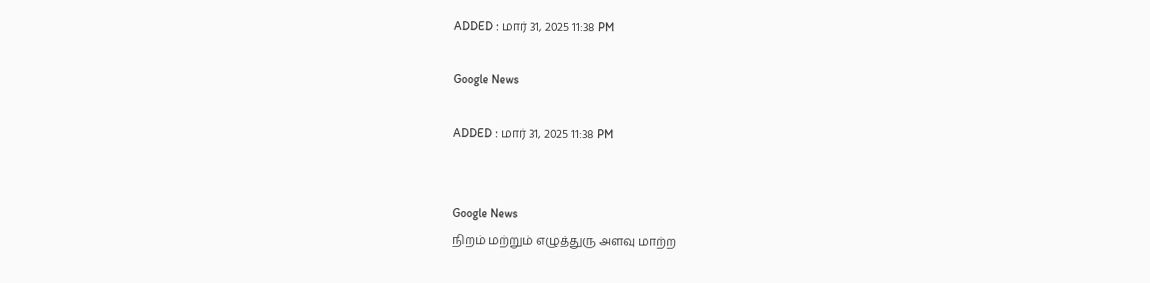ADDED : மார் 31, 2025 11:38 PM

Google News

ADDED : மார் 31, 2025 11:38 PM


Google News
நிறம் மற்றும் எழுத்துரு அளவு மாற்ற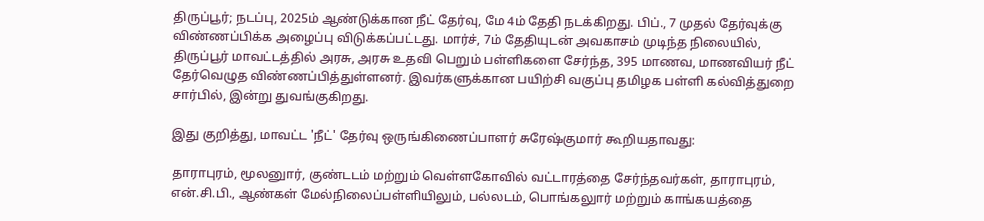திருப்பூர்; நடப்பு, 2025ம் ஆண்டுக்கான நீட் தேர்வு, மே 4ம் தேதி நடக்கிறது. பிப்., 7 முதல் தேர்வுக்கு விண்ணப்பிக்க அழைப்பு விடுக்கப்பட்டது. மார்ச், 7ம் தேதியுடன் அவகாசம் முடிந்த நிலையில், திருப்பூர் மாவட்டத்தில் அரசு, அரசு உதவி பெறும் பள்ளிகளை சேர்ந்த, 395 மாணவ, மாணவியர் நீட் தேர்வெழுத விண்ணப்பித்துள்ளனர். இவர்களுக்கான பயிற்சி வகுப்பு தமிழக பள்ளி கல்வித்துறை சார்பில், இன்று துவங்குகிறது.

இது குறித்து, மாவட்ட 'நீட்' தேர்வு ஒருங்கிணைப்பாளர் சுரேஷ்குமார் கூறியதாவது:

தாராபுரம், மூலனுார், குண்டடம் மற்றும் வெள்ளகோவில் வட்டாரத்தை சேர்ந்தவர்கள், தாராபுரம், என்.சி.பி., ஆண்கள் மேல்நிலைப்பள்ளியிலும், பல்லடம், பொங்கலுார் மற்றும் காங்கயத்தை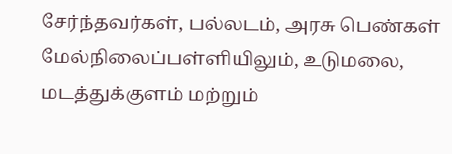சேர்ந்தவர்கள், பல்லடம், அரசு பெண்கள் மேல்நிலைப்பள்ளியிலும், உடுமலை, மடத்துக்குளம் மற்றும்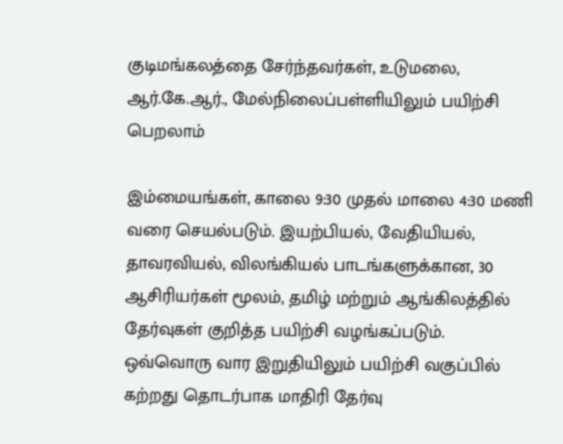குடிமங்கலத்தை சேர்ந்தவர்கள், உடுமலை, ஆர்.கே.ஆர்., மேல்நிலைப்பள்ளியிலும் பயிற்சி பெறலாம்

இம்மையங்கள், காலை 9:30 முதல் மாலை 4:30 மணி வரை செயல்படும். இயற்பியல், வேதியியல், தாவரவியல், விலங்கியல் பாடங்களுக்கான, 30 ஆசிரியர்கள் மூலம், தமிழ் மற்றும் ஆங்கிலத்தில் தேர்வுகள் குறித்த பயிற்சி வழங்கப்படும். ஒவ்வொரு வார இறுதியிலும் பயிற்சி வகுப்பில் கற்றது தொடர்பாக மாதிரி தேர்வு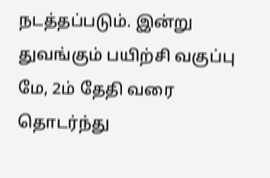நடத்தப்படும். இன்று துவங்கும் பயிற்சி வகுப்பு மே, 2ம் தேதி வரை தொடர்ந்து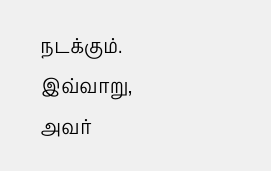நடக்கும். இவ்வாறு, அவர்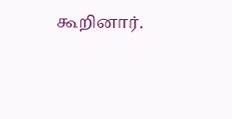கூறினார்.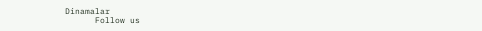Dinamalar
      Follow us